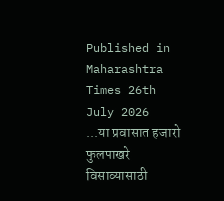Published in Maharashtra Times 26th July 2026
...या प्रवासात हजारो फुलपाखरे विसाव्यासाठी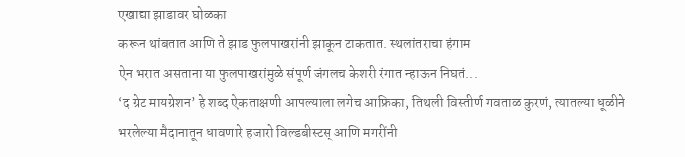एखाद्या झाडावर घोळका
करून थांबतात आणि ते झाड फुलपाखरांनी झाकून टाकतात. स्थलांतराचा हंगाम
ऐन भरात असताना या फुलपाखरांमुळे संपूर्ण जंगलच केशरी रंगात न्हाऊन निघतं...
‘द ग्रेट मायग्रेशन’ हे शब्द ऐकताक्षणी आपल्याला लगेच आफ्रिका, तिथली विस्तीर्ण गवताळ कुरणं, त्यातल्या धूळीने भरलेल्या मैदानातून धावणारे हजारो विल्डबीस्टस् आणि मगरींनी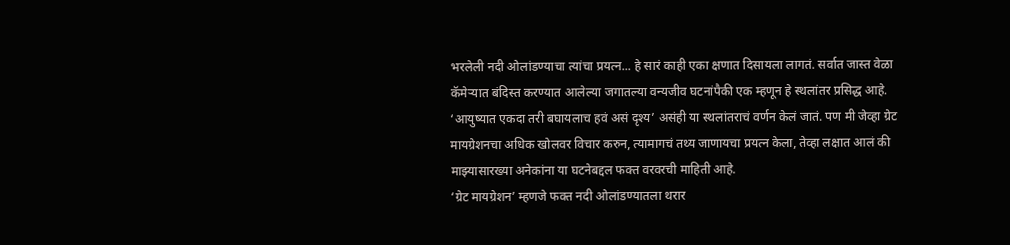भरलेली नदी ओलांडण्याचा त्यांचा प्रयत्न... हे सारं काही एका क्षणात दिसायला लागतं. सर्वात जास्त वेळा कॅमेऱ्यात बंदिस्त करण्यात आलेल्या जगातल्या वन्यजीव घटनांपैकी एक म्हणून हे स्थलांतर प्रसिद्ध आहे. ‘आयुष्यात एकदा तरी बघायलाच हवं असं दृश्य’ असंही या स्थलांतराचं वर्णन केलं जातं. पण मी जेव्हा ग्रेट मायग्रेशनचा अधिक खोलवर विचार करुन, त्यामागचं तथ्य जाणायचा प्रयत्न केला, तेव्हा लक्षात आलं की माझ्यासारख्या अनेकांना या घटनेबद्दल फक्त वरवरची माहिती आहे.
‘ग्रेट मायग्रेशन’ म्हणजे फक्त नदी ओलांडण्यातला थरार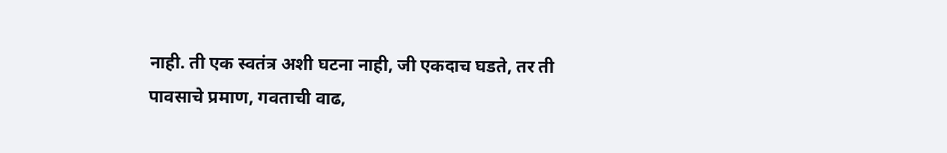नाही. ती एक स्वतंत्र अशी घटना नाही, जी एकदाच घडते, तर ती पावसाचे प्रमाण, गवताची वाढ,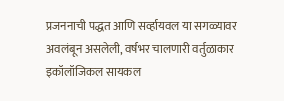प्रजननाची पद्धत आणि सर्व्हायवल या सगळ्यावर अवलंबून असलेली, वर्षभर चालणारी वर्तुळाकार इकॉलॉजिकल सायकल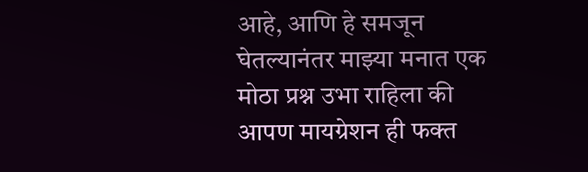आहे, आणि हे समजून घेतल्यानंतर माझ्या मनात एक मोठा प्रश्न उभा राहिला की आपण मायग्रेशन ही फक्त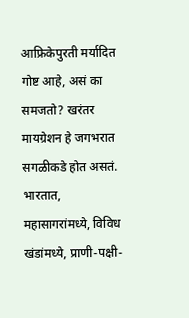आफ्रिकेपुरती मर्यादित गोष्ट आहे, असं का समजतो? खरंतर मायग्रेशन हे जगभरात सगळीकडे होत असतं. भारतात, महासागरांमध्ये, विविध खंडांमध्ये, प्राणी-पक्षी-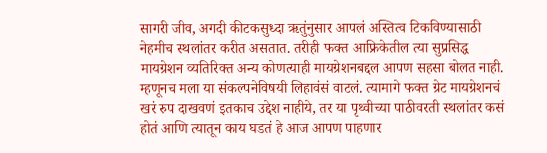सागरी जीव, अगदी कीटकसुध्दा ऋतुंनुसार आपलं अस्तित्व टिकविण्यासाठी नेहमीच स्थलांतर करीत असतात. तरीही फक्त आफ्रिकेतील त्या सुप्रसिद्ध मायग्रेशन व्यतिरिक्त अन्य कोणत्याही मायग्रेशनबद्दल आपण सहसा बोलत नाही. म्हणूनच मला या संकल्पनेविषयी लिहावंसं वाटलं. त्यामागे फक्त ग्रेट मायग्रेशनचं खरं रुप दाखवणं इतकाच उद्देश नाहीये, तर या पृथ्वीच्या पाठीवरती स्थलांतर कसं होतं आणि त्यातून काय घडतं हे आज आपण पाहणार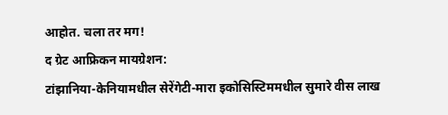आहोत. चला तर मग!
द ग्रेट आफ्रिकन मायग्रेशन:
टांझानिया-केनियामधील सेरेंगेटी-मारा इकोसिस्टिममधील सुमारे वीस लाख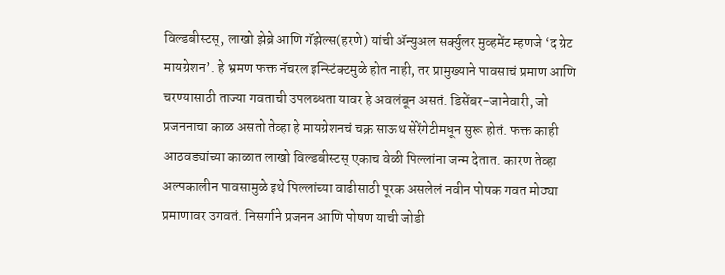विल्डबीस्टस्, लाखो झेब्रे आणि गॅझेल्स(हरणे) यांची ॲन्युअल सर्क्युलर मुव्हमेंट म्हणजे ‘द ग्रेट मायग्रेशन’. हे भ्रमण फक्त नॅचरल इन्स्टिंक्टमुळे होत नाही, तर प्रामुख्याने पावसाचं प्रमाण आणि चरण्यासाठी ताज्या गवताची उपलब्धता यावर हे अवलंबून असतं. डिसेंबर-जानेवारी, जो प्रजननाचा काळ असतो तेव्हा हे मायग्रेशनचं चक्र साऊथ सेरेंगेटीमधून सुरू होतं. फक्त काही आठवड्यांच्या काळात लाखो विल्डबीस्टस् एकाच वेळी पिल्लांना जन्म देतात. कारण तेव्हा अल्पकालीन पावसामुळे इथे पिल्लांच्या वाढीसाठी पूरक असलेलं नवीन पोषक गवत मोठ्या प्रमाणावर उगवतं. निसर्गाने प्रजनन आणि पोषण याची जोडी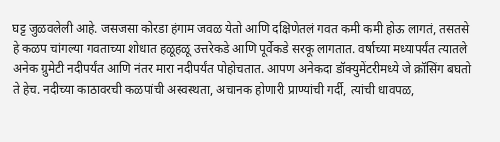घट्ट जुळवलेली आहे. जसजसा कोरडा हंगाम जवळ येतो आणि दक्षिणेतलं गवत कमी कमी होऊ लागतं, तसतसे हे कळप चांगल्या गवताच्या शोधात हळूहळू उत्तरेकडे आणि पूर्वेकडे सरकू लागतात. वर्षाच्या मध्यापर्यंत त्यातले अनेक ग्रुमेटी नदीपर्यंत आणि नंतर मारा नदीपर्यंत पोहोचतात. आपण अनेकदा डॉक्युमेंटरीमध्ये जे क्रॉसिंग बघतो ते हेच. नदीच्या काठावरची कळपांची अस्वस्थता, अचानक होणारी प्राण्यांची गर्दी, त्यांची धावपळ,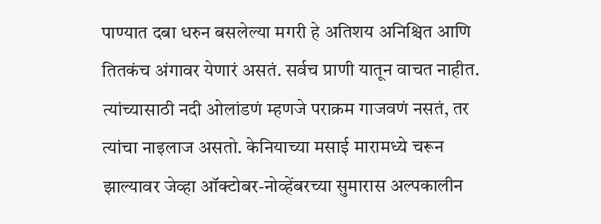पाण्यात दबा धरुन बसलेल्या मगरी हे अतिशय अनिश्चित आणि तितकंच अंगावर येणारं असतं. सर्वच प्राणी यातून वाचत नाहीत. त्यांच्यासाठी नदी ओलांडणं म्हणजे पराक्रम गाजवणं नसतं, तर त्यांचा नाइलाज असतो. केनियाच्या मसाई मारामध्ये चरून झाल्यावर जेव्हा ऑक्टोबर-नोव्हेंबरच्या सुमारास अल्पकालीन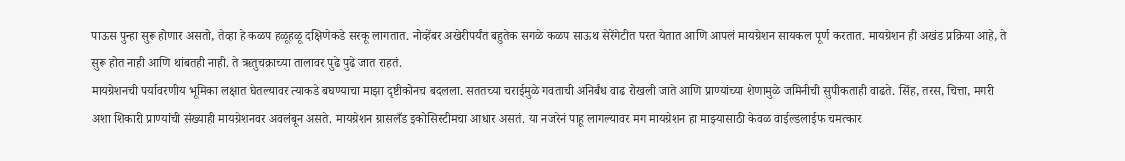पाऊस पुन्हा सुरू होणार असतो, तेव्हा हे कळप हळूहळू दक्षिणेकडे सरकू लागतात. नोव्हेंबर अखेरीपर्यंत बहुतेक सगळे कळप साऊथ सेरेंगेटीत परत येतात आणि आपलं मायग्रेशन सायकल पूर्ण करतात. मायग्रेशन ही अखंड प्रक्रिया आहे, ते सुरू होत नाही आणि थांबतही नाही. ते ऋतुचक्राच्या तालावर पुढे पुढे जात राहतं.
मायग्रेशनची पर्यावरणीय भूमिका लक्षात घेतल्यावर त्याकडे बघण्याचा माझा दृष्टीकोनच बदलला. सततच्या चराईमुळे गवताची अनिर्बंध वाढ रोखली जाते आणि प्राण्यांच्या शेणामुळे जमिनीची सुपीकताही वाढते. सिंह, तरस, चित्ता, मगरी अशा शिकारी प्राण्यांची संख्याही मायग्रेशनवर अवलंबून असते. मायग्रेशन ग्रासलँड इकोसिस्टीमचा आधार असतं. या नजरेनं पाहू लागल्यावर मग मायग्रेशन हा माझ्यासाठी केवळ वाईल्डलाईफ चमत्कार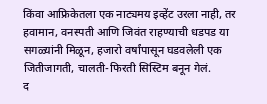किंवा आफ्रिकेतला एक नाट्यमय इव्हेंट उरला नाही, तर हवामान, वनस्पती आणि जिवंत राहण्याची धडपड या सगळ्यांनी मिळून, हजारो वर्षांपासून घडवलेली एक जितीजागती, चालती-फिरती सिस्टिम बनून गेलं.
द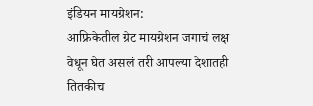इंडियन मायग्रेशन:
आफ्रिकेतील ग्रेट मायग्रेशन जगाचं लक्ष वेधून घेत असलं तरी आपल्या देशातही तितकीच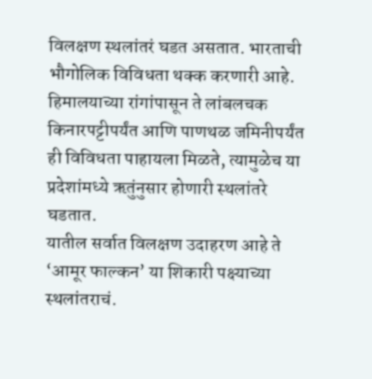विलक्षण स्थलांतरं घडत असतात. भारताची भौगोलिक विविधता थक्क करणारी आहे. हिमालयाच्या रांगांपासून ते लांबलचक किनारपट्टीपर्यंत आणि पाणथळ जमिनीपर्यंत ही विविधता पाहायला मिळते, त्यामुळेच या प्रदेशांमध्ये ऋतुंनुसार होणारी स्थलांतरे घडतात.
यातील सर्वात विलक्षण उदाहरण आहे ते ‘आमूर फाल्कन’ या शिकारी पक्ष्याच्या स्थलांतराचं.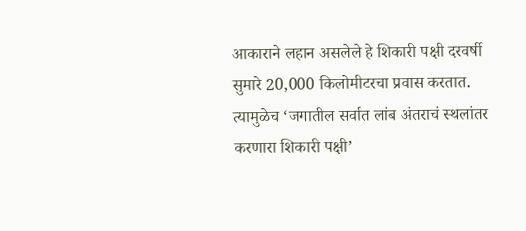आकाराने लहान असलेले हे शिकारी पक्षी दरवर्षी सुमारे 20,000 किलोमीटरचा प्रवास करतात. त्यामुळेच ‘जगातील सर्वात लांब अंतराचं स्थलांतर करणारा शिकारी पक्षी’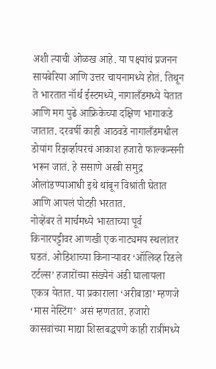अशी त्याची ओळख आहे. या पक्ष्यांचं प्रजनन सायबेरिया आणि उत्तर चायनामध्ये होतं. तिथून ते भारतात नॉर्थ ईस्टमध्ये, नागालँडमध्ये येतात आणि मग पुढे आफ्रिकेच्या दक्षिण भागाकडे जातात. दरवर्षी काही आठवडे नागालँडमधील डोयांग रिझर्व्हायरचं आकाश हजारो फाल्कन्सनी भरून जातं. हे ससाणे अरबी समुद्र ओलांडण्याआधी इथे थांबून विश्रांती घेतात आणि आपलं पोटही भरतात.
नोव्हेंबर ते मार्चमध्ये भारताच्या पूर्व किनारपट्टीवर आणखी एक नाट्यमय स्थलांतर घडतं. ओडिशाच्या किनाऱ्यावर ‘ऑलिव्ह रिडले टर्टल्स’ हजारोंच्या संख्येनं अंडी घालायला एकत्र येतात. या प्रकाराला ‘अरीबाडा’ म्हणजे ‘मास नेस्टिंग’ असं म्हणतात. हजारो कासवांच्या माद्या शिस्तबद्धपणे काही रात्रींमध्ये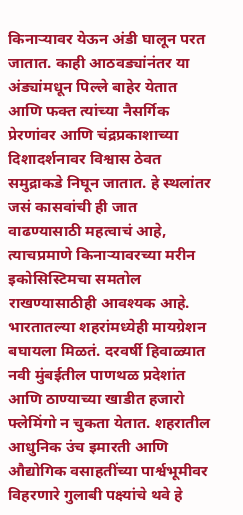किनाऱ्यावर येऊन अंडी घालून परत जातात. काही आठवड्यांनंतर या अंड्यांमधून पिल्ले बाहेर येतात आणि फक्त त्यांच्या नैसर्गिक प्रेरणांवर आणि चंद्रप्रकाशाच्या दिशादर्शनावर विश्वास ठेवत समुद्राकडे निघून जातात. हे स्थलांतर जसं कासवांची ही जात वाढण्यासाठी महत्वाचं आहे, त्याचप्रमाणे किनाऱ्यावरच्या मरीन इकोसिस्टिमचा समतोल राखण्यासाठीही आवश्यक आहे.
भारतातल्या शहरांमध्येही मायग्रेशन बघायला मिळतं. दरवर्षी हिवाळ्यात नवी मुंबईतील पाणथळ प्रदेशांत आणि ठाण्याच्या खाडीत हजारो फ्लेमिंगो न चुकता येतात. शहरातील आधुनिक उंच इमारती आणि औद्योगिक वसाहतींच्या पार्श्वभूमीवर विहरणारे गुलाबी पक्ष्यांचे थवे हे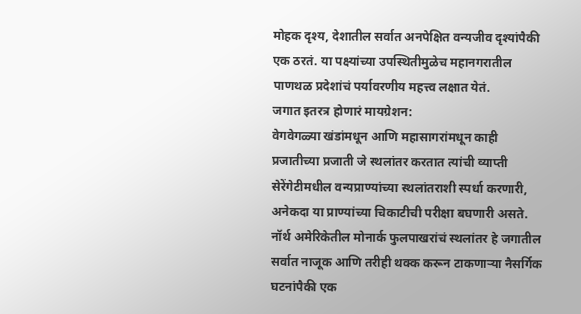मोहक दृश्य, देशातील सर्वात अनपेक्षित वन्यजीव दृश्यांपैकी एक ठरतं. या पक्ष्यांच्या उपस्थितीमुळेच महानगरातील पाणथळ प्रदेशांचं पर्यावरणीय महत्त्व लक्षात येतं.
जगात इतरत्र होणारं मायग्रेशन:
वेगवेगळ्या खंडांमधून आणि महासागरांमधून काही प्रजातीच्या प्रजाती जे स्थलांतर करतात त्यांची व्याप्ती सेरेंगेटीमधील वन्यप्राण्यांच्या स्थलांतराशी स्पर्धा करणारी, अनेकदा या प्राण्यांच्या चिकाटीची परीक्षा बघणारी असते.
नॉर्थ अमेरिकेतील मोनार्क फुलपाखरांचं स्थलांतर हे जगातील सर्वात नाजूक आणि तरीही थक्क करून टाकणाऱ्या नैसर्गिक घटनांपैकी एक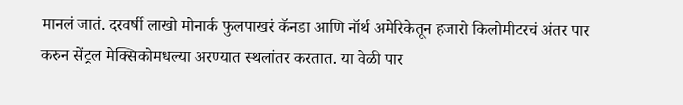मानलं जातं. दरवर्षी लाखो मोनार्क फुलपाखरं कॅनडा आणि नॉर्थ अमेरिकेतून हजारो किलोमीटरचं अंतर पार करुन सेंट्रल मेक्सिकोमधल्या अरण्यात स्थलांतर करतात. या वेळी पार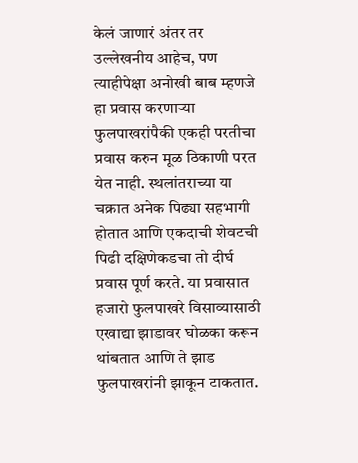केलं जाणारं अंतर तर उल्लेखनीय आहेच, पण त्याहीपेक्षा अनोखी बाब म्हणजे हा प्रवास करणाऱ्या फुलपाखरांपैकी एकही परतीचा प्रवास करुन मूळ ठिकाणी परत येत नाही. स्थलांतराच्या या चक्रात अनेक पिढ्या सहभागी होतात आणि एकदाची शेवटची पिढी दक्षिणेकडचा तो दीर्घ प्रवास पूर्ण करते. या प्रवासात हजारो फुलपाखरे विसाव्यासाठी एखाद्या झाडावर घोळका करून थांबतात आणि ते झाड फुलपाखरांनी झाकून टाकतात.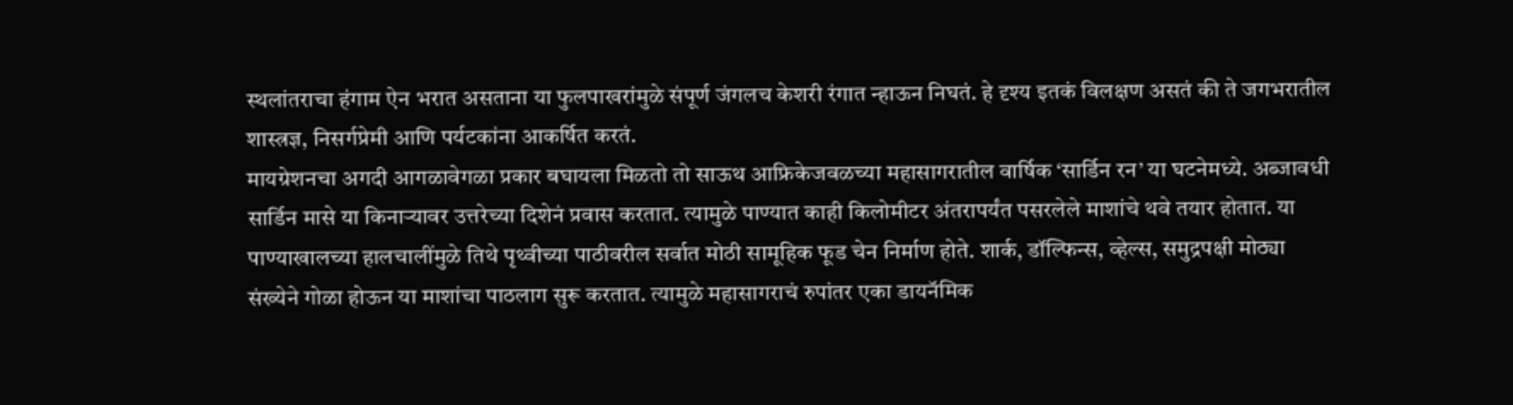स्थलांतराचा हंगाम ऐन भरात असताना या फुलपाखरांमुळे संपूर्ण जंगलच केशरी रंगात न्हाऊन निघतं. हे दृश्य इतकं विलक्षण असतं की ते जगभरातील शास्त्रज्ञ, निसर्गप्रेमी आणि पर्यटकांना आकर्षित करतं.
मायग्रेशनचा अगदी आगळावेगळा प्रकार बघायला मिळतो तो साऊथ आफ्रिकेजवळच्या महासागरातील वार्षिक ‘सार्डिन रन’ या घटनेमध्ये. अब्जावधी सार्डिन मासे या किनाऱ्यावर उत्तरेच्या दिशेनं प्रवास करतात. त्यामुळे पाण्यात काही किलोमीटर अंतरापर्यंत पसरलेले माशांचे थवे तयार होतात. या पाण्याखालच्या हालचालींमुळे तिथे पृथ्वीच्या पाठीवरील सर्वात मोठी सामूहिक फूड चेन निर्माण होते. शार्क, डॉल्फिन्स, व्हेल्स, समुद्रपक्षी मोठ्या संख्येने गोळा होऊन या माशांचा पाठलाग सुरू करतात. त्यामुळे महासागराचं रुपांतर एका डायनॅमिक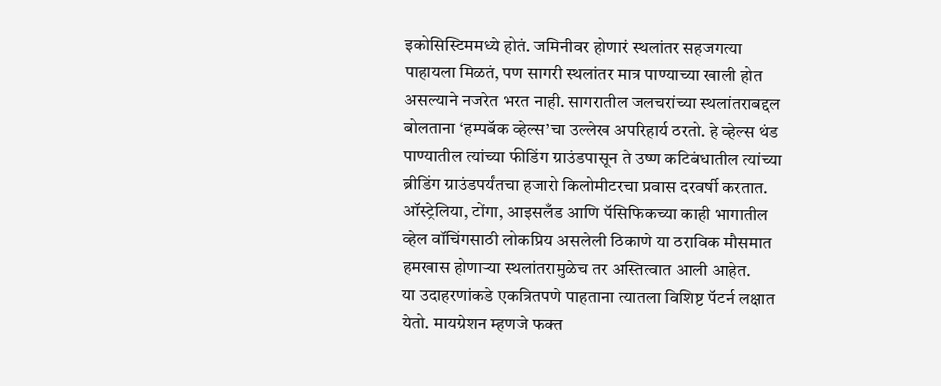इकोसिस्टिममध्ये होतं. जमिनीवर होणारं स्थलांतर सहजगत्या पाहायला मिळतं, पण सागरी स्थलांतर मात्र पाण्याच्या खाली होत असल्याने नजरेत भरत नाही. सागरातील जलचरांच्या स्थलांतराबद्दल बोलताना ‘हम्पबॅक व्हेल्स’चा उल्लेख अपरिहार्य ठरतो. हे व्हेल्स थंड पाण्यातील त्यांच्या फीडिंग ग्राउंडपासून ते उष्ण कटिबंधातील त्यांच्या ब्रीडिंग ग्राउंडपर्यंतचा हजारो किलोमीटरचा प्रवास दरवर्षी करतात. ऑस्ट्रेलिया, टोंगा, आइसलँड आणि पॅसिफिकच्या काही भागातील व्हेल वॉचिंगसाठी लोकप्रिय असलेली ठिकाणे या ठराविक मौसमात हमखास होणाऱ्या स्थलांतरामुळेच तर अस्तित्वात आली आहेत.
या उदाहरणांकडे एकत्रितपणे पाहताना त्यातला विशिष्ट पॅटर्न लक्षात येतो. मायग्रेशन म्हणजे फक्त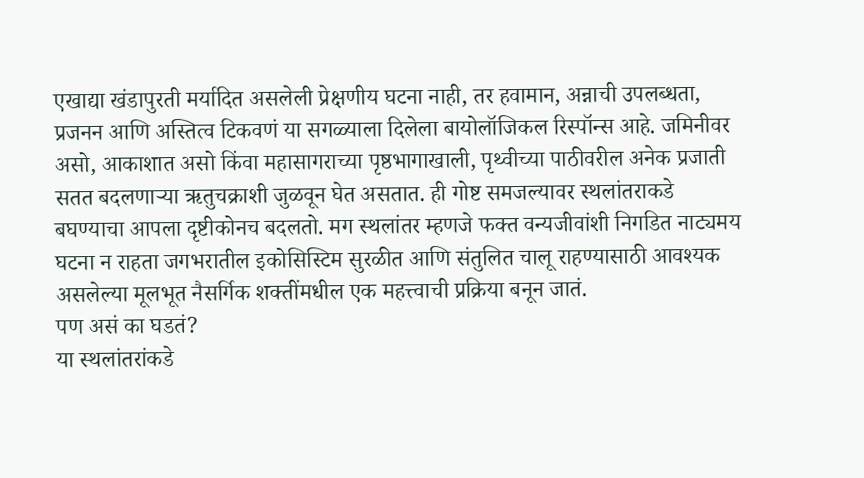एखाद्या खंडापुरती मर्यादित असलेली प्रेक्षणीय घटना नाही, तर हवामान, अन्नाची उपलब्धता, प्रजनन आणि अस्तित्व टिकवणं या सगळ्याला दिलेला बायोलॉजिकल रिस्पॉन्स आहे. जमिनीवर असो, आकाशात असो किंवा महासागराच्या पृष्ठभागाखाली, पृथ्वीच्या पाठीवरील अनेक प्रजाती सतत बदलणाऱ्या ऋतुचक्राशी जुळवून घेत असतात. ही गोष्ट समजल्यावर स्थलांतराकडे बघण्याचा आपला दृष्टीकोनच बदलतो. मग स्थलांतर म्हणजे फक्त वन्यजीवांशी निगडित नाट्यमय घटना न राहता जगभरातील इकोसिस्टिम सुरळीत आणि संतुलित चालू राहण्यासाठी आवश्यक असलेल्या मूलभूत नैसर्गिक शक्तींमधील एक महत्त्वाची प्रक्रिया बनून जातं.
पण असं का घडतं?
या स्थलांतरांकडे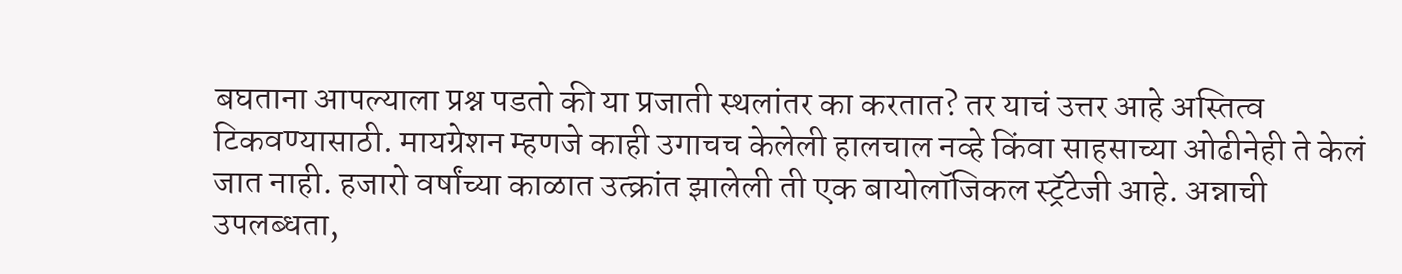बघताना आपल्याला प्रश्न पडतो की या प्रजाती स्थलांतर का करतात? तर याचं उत्तर आहे अस्तित्व टिकवण्यासाठी. मायग्रेशन म्हणजे काही उगाचच केलेली हालचाल नव्हे किंवा साहसाच्या ओढीनेही ते केलं जात नाही. हजारो वर्षांच्या काळात उत्क्रांत झालेली ती एक बायोलॉजिकल स्ट्रॅटेजी आहे. अन्नाची उपलब्धता,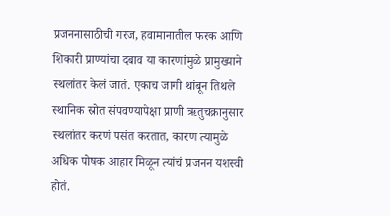प्रजननासाठीची गरज, हवामानातील फरक आणि शिकारी प्राण्यांचा दबाव या कारणांमुळे प्रामुख्याने स्थलांतर केलं जातं. एकाच जागी थांबून तिथले स्थानिक स्रोत संपवण्यापेक्षा प्राणी ऋतुचक्रानुसार स्थलांतर करणं पसंत करतात, कारण त्यामुळे अधिक पोषक आहार मिळून त्यांचं प्रजनन यशस्वी होतं.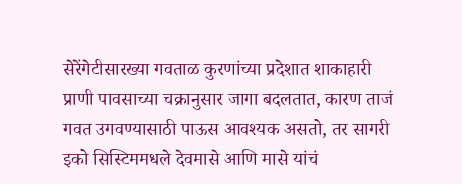सेरेंगेटीसारख्या गवताळ कुरणांच्या प्रदेशात शाकाहारी प्राणी पावसाच्या चक्रानुसार जागा बदलतात, कारण ताजं गवत उगवण्यासाठी पाऊस आवश्यक असतो, तर सागरी इको सिस्टिममधले देवमासे आणि मासे यांचं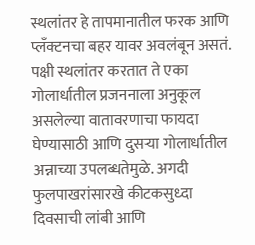स्थलांतर हे तापमानातील फरक आणि प्लँक्टनचा बहर यावर अवलंबून असतं. पक्षी स्थलांतर करतात ते एका गोलार्धातील प्रजननाला अनुकूल असलेल्या वातावरणाचा फायदा घेण्यासाठी आणि दुसऱ्या गोलार्धातील अन्नाच्या उपलब्धतेमुळे. अगदी फुलपाखरांसारखे कीटकसुध्दा दिवसाची लांबी आणि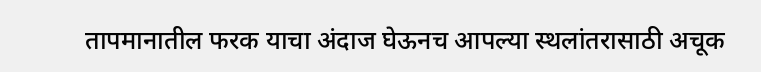तापमानातील फरक याचा अंदाज घेऊनच आपल्या स्थलांतरासाठी अचूक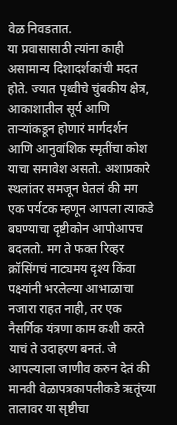वेळ निवडतात.
या प्रवासासाठी त्यांना काही असामान्य दिशादर्शकांची मदत होते. ज्यात पृथ्वीचे चुंबकीय क्षेत्र, आकाशातील सूर्य आणि ताऱ्यांकडून होणारं मार्गदर्शन आणि आनुवांशिक स्मृतींचा कोश याचा समावेश असतो. अशाप्रकारे स्थलांतर समजून घेतलं की मग एक पर्यटक म्हणून आपला त्याकडे बघण्याचा दृष्टीकोन आपोआपच बदलतो. मग ते फक्त रिव्हर क्रॉसिंगचं नाट्यमय दृश्य किंवा पक्ष्यांनी भरलेल्या आभाळाचा नजारा राहत नाही, तर एक नैसर्गिक यंत्रणा काम कशी करते याचं ते उदाहरण बनतं. जे आपल्याला जाणीव करुन देतं की मानवी वेळापत्रकापलीकडे ऋतूंच्या तालावर या सृष्टीचा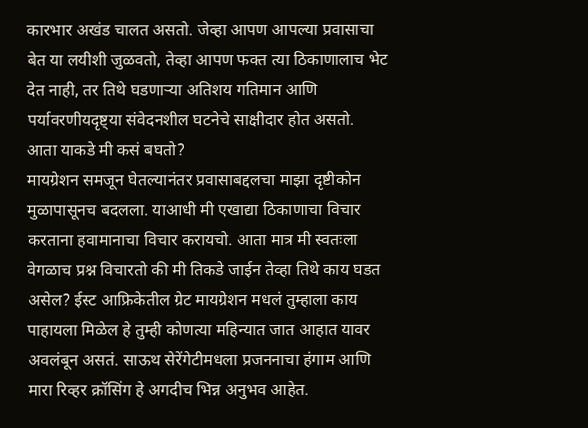कारभार अखंड चालत असतो. जेव्हा आपण आपल्या प्रवासाचा बेत या लयीशी जुळवतो, तेव्हा आपण फक्त त्या ठिकाणालाच भेट देत नाही, तर तिथे घडणाऱ्या अतिशय गतिमान आणि पर्यावरणीयदृष्ट्या संवेदनशील घटनेचे साक्षीदार होत असतो.
आता याकडे मी कसं बघतो?
मायग्रेशन समजून घेतल्यानंतर प्रवासाबद्दलचा माझा दृष्टीकोन मुळापासूनच बदलला. याआधी मी एखाद्या ठिकाणाचा विचार करताना हवामानाचा विचार करायचो. आता मात्र मी स्वतःला वेगळाच प्रश्न विचारतो की मी तिकडे जाईन तेव्हा तिथे काय घडत असेल? ईस्ट आफ्रिकेतील ग्रेट मायग्रेशन मधलं तुम्हाला काय पाहायला मिळेल हे तुम्ही कोणत्या महिन्यात जात आहात यावर अवलंबून असतं. साऊथ सेरेंगेटीमधला प्रजननाचा हंगाम आणि मारा रिव्हर क्रॉसिंग हे अगदीच भिन्न अनुभव आहेत.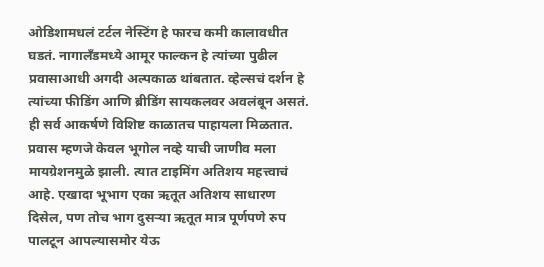ओडिशामधलं टर्टल नेस्टिंग हे फारच कमी कालावधीत घडतं. नागालँडमध्ये आमूर फाल्कन हे त्यांच्या पुढील प्रवासाआधी अगदी अल्पकाळ थांबतात. व्हेल्सचं दर्शन हे त्यांच्या फीडिंग आणि ब्रीडिंग सायकलवर अवलंबून असतं. ही सर्व आकर्षणे विशिष्ट काळातच पाहायला मिळतात.
प्रवास म्हणजे केवल भूगोल नव्हे याची जाणीव मला मायग्रेशनमुळे झाली. त्यात टाइमिंग अतिशय महत्त्वाचं आहे. एखादा भूभाग एका ऋतूत अतिशय साधारण दिसेल, पण तोच भाग दुसऱ्या ऋतूत मात्र पूर्णपणे रुप पालटून आपल्यासमोर येऊ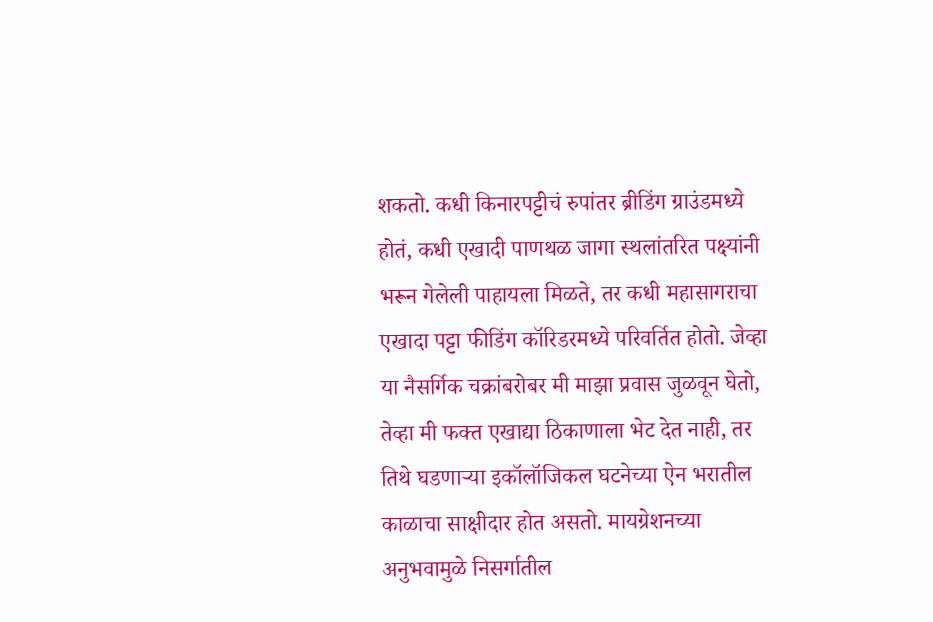शकतो. कधी किनारपट्टीचं रुपांतर ब्रीडिंग ग्राउंडमध्ये होतं, कधी एखादी पाणथळ जागा स्थलांतरित पक्ष्यांनी भरून गेलेली पाहायला मिळते, तर कधी महासागराचा एखादा पट्टा फीडिंग कॉरिडरमध्ये परिवर्तित होतो. जेव्हा या नैसर्गिक चक्रांबरोबर मी माझा प्रवास जुळवून घेतो, तेव्हा मी फक्त एखाद्या ठिकाणाला भेट देत नाही, तर तिथे घडणाऱ्या इकॉलॉजिकल घटनेच्या ऐन भरातील काळाचा साक्षीदार होत असतो. मायग्रेशनच्या अनुभवामुळे निसर्गातील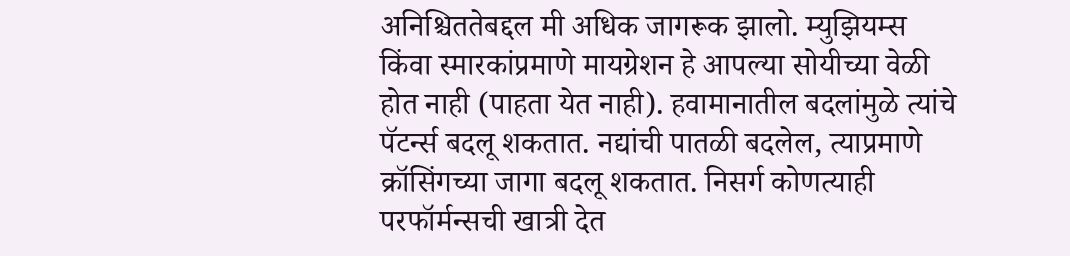अनिश्चिततेबद्दल मी अधिक जागरूक झालो. म्युझियम्स किंवा स्मारकांप्रमाणे मायग्रेशन हे आपल्या सोयीच्या वेळी होत नाही (पाहता येत नाही). हवामानातील बदलांमुळे त्यांचे पॅटर्न्स बदलू शकतात. नद्यांची पातळी बदलेल, त्याप्रमाणे क्रॉसिंगच्या जागा बदलू शकतात. निसर्ग कोणत्याही परफॉर्मन्सची खात्री देत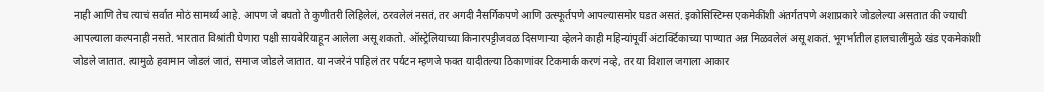नाही आणि तेच त्याचं सर्वात मोठं सामर्थ्य आहे. आपण जे बघतो ते कुणीतरी लिहिलेलं, ठरवलेलं नसतं, तर अगदी नैसर्गिकपणे आणि उत्स्फूर्तपणे आपल्यासमोर घडत असतं. इकोसिस्टिम्स एकमेकींशी अंतर्गतपणे अशाप्रकारे जोडलेल्या असतात की ज्याची आपल्याला कल्पनाही नसते. भारतात विश्रांती घेणारा पक्षी सायबेरियाहून आलेला असू शकतो. ऑस्ट्रेलियाच्या किनारपट्टीजवळ दिसणाऱ्या व्हेलने काही महिन्यांपूर्वी अंटार्क्टिकाच्या पाण्यात अन्न मिळवलेलं असू शकतं. भूगर्भातील हालचालींमुळे खंड एकमेकांशी जोडले जातात. त्यामुळे हवामान जोडलं जातं, समाज जोडले जातात. या नजरेनं पाहिलं तर पर्यटन म्हणजे फक्त यादीतल्या ठिकाणांवर टिकमार्क करणं नव्हे, तर या विशाल जगाला आकार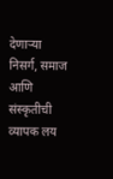देणाऱ्या निसर्ग, समाज आणि संस्कृतीची व्यापक लय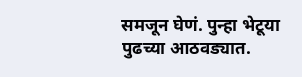समजून घेणं. पुन्हा भेटूया पुढच्या आठवड्यात.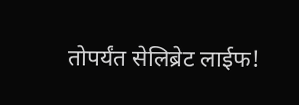तोपर्यंत सेलिब्रेट लाईफ!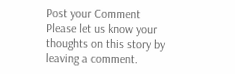Post your Comment
Please let us know your thoughts on this story by leaving a comment.